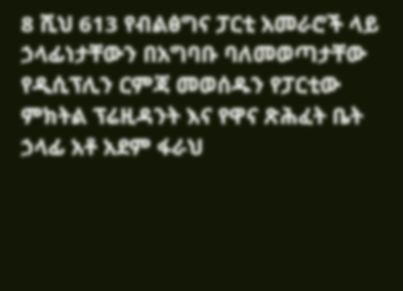8 ሺህ 613 የብልፅግና ፓርቲ አመራሮች ላይ ኃላፊነታቸውን በአግባቡ ባለመወጣታቸው የዲሲፕሊን ርምጃ መወሰዱን የፓርቲው ምክትል ፕሬዚዳንት እና የዋና ጽሕፈት ቤት ኃላፊ አቶ አደም ፋራህ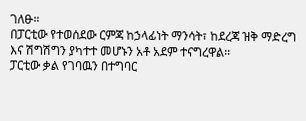ገለፁ።
በፓርቲው የተወሰደው ርምጃ ከኃላፊነት ማንሳት፣ ከደረጃ ዝቅ ማድረግ እና ሽግሽግን ያካተተ መሆኑን አቶ አደም ተናግረዋል፡፡
ፓርቲው ቃል የገባዉን በተግባር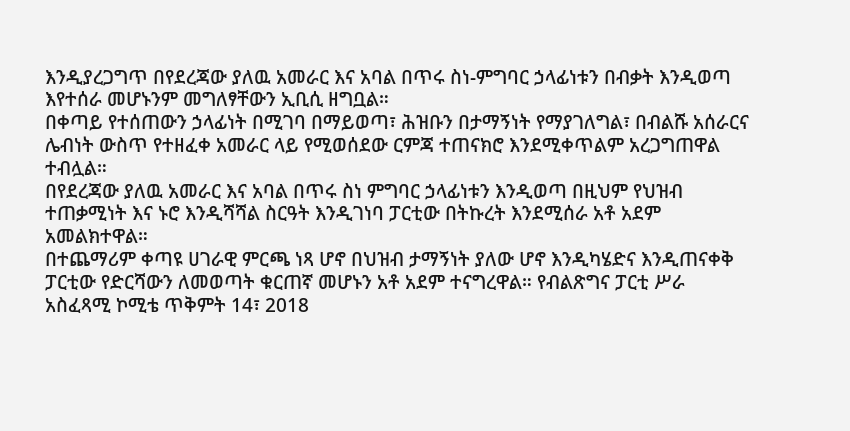እንዲያረጋግጥ በየደረጃው ያለዉ አመራር እና አባል በጥሩ ስነ-ምግባር ኃላፊነቱን በብቃት እንዲወጣ እየተሰራ መሆኑንም መግለፃቸውን ኢቢሲ ዘግቧል።
በቀጣይ የተሰጠውን ኃላፊነት በሚገባ በማይወጣ፣ ሕዝቡን በታማኝነት የማያገለግል፣ በብልሹ አሰራርና ሌብነት ውስጥ የተዘፈቀ አመራር ላይ የሚወሰደው ርምጃ ተጠናክሮ እንደሚቀጥልም አረጋግጠዋል ተብሏል።
በየደረጃው ያለዉ አመራር እና አባል በጥሩ ስነ ምግባር ኃላፊነቱን እንዲወጣ በዚህም የህዝብ ተጠቃሚነት እና ኑሮ እንዲሻሻል ስርዓት እንዲገነባ ፓርቲው በትኩረት እንደሚሰራ አቶ አደም አመልክተዋል።
በተጨማሪም ቀጣዩ ሀገራዊ ምርጫ ነጻ ሆኖ በህዝብ ታማኝነት ያለው ሆኖ እንዲካሄድና እንዲጠናቀቅ ፓርቲው የድርሻውን ለመወጣት ቁርጠኛ መሆኑን አቶ አደም ተናግረዋል። የብልጽግና ፓርቲ ሥራ አስፈጻሚ ኮሚቴ ጥቅምት 14፣ 2018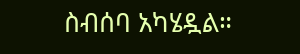ስብሰባ አካሄዷል።